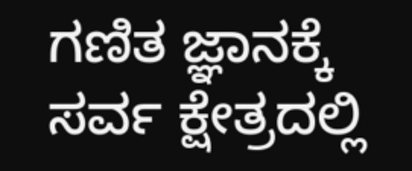ಗಣಿತ ಜ್ಞಾನಕ್ಕೆ ಸರ್ವ ಕ್ಷೇತ್ರದಲ್ಲಿ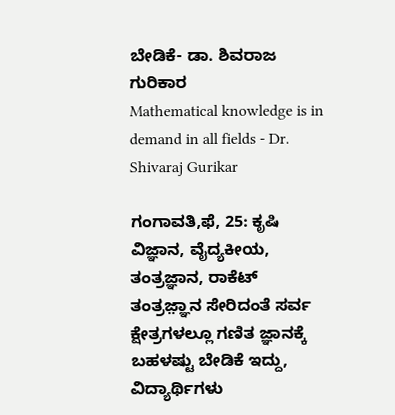ಬೇಡಿಕೆ- ಡಾ. ಶಿವರಾಜ ಗುರಿಕಾರ
Mathematical knowledge is in demand in all fields - Dr. Shivaraj Gurikar

ಗಂಗಾವತಿ,ಫೆ, 25: ಕೃಷಿ ವಿಜ್ಞಾನ, ವೈದ್ಯಕೀಯ, ತಂತ್ರಜ್ಞಾನ, ರಾಕೆಟ್ ತಂತ್ರಜ಼್ಞಾನ ಸೇರಿದಂತೆ ಸರ್ವ ಕ್ಷೇತ್ರಗಳಲ್ಲೂ ಗಣಿತ ಜ್ಞಾನಕ್ಕೆ ಬಹಳಷ್ಟು ಬೇಡಿಕೆ ಇದ್ದು, ವಿದ್ಯಾರ್ಥಿಗಳು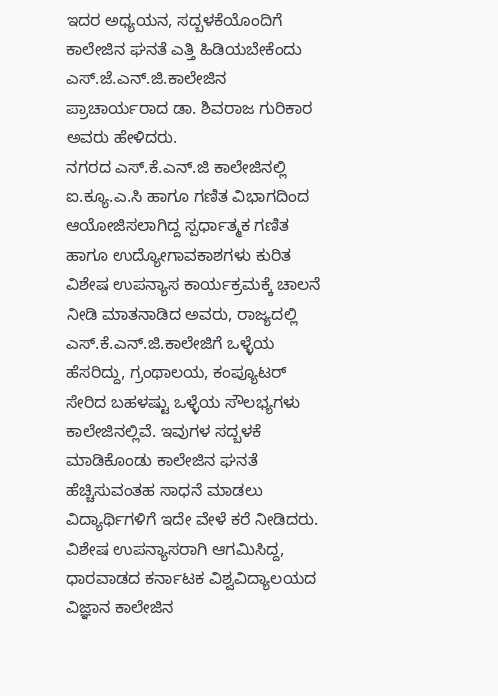ಇದರ ಅಧ್ಯಯನ, ಸದ್ಬಳಕೆಯೊಂದಿಗೆ ಕಾಲೇಜಿನ ಘನತೆ ಎತ್ತಿ ಹಿಡಿಯಬೇಕೆಂದು ಎಸ್.ಜೆ.ಎನ್.ಜಿ.ಕಾಲೇಜಿನ ಪ್ರಾಚಾರ್ಯರಾದ ಡಾ. ಶಿವರಾಜ ಗುರಿಕಾರ ಅವರು ಹೇಳಿದರು.
ನಗರದ ಎಸ್.ಕೆ.ಎನ್.ಜಿ ಕಾಲೇಜಿನಲ್ಲಿ ಐ.ಕ್ಯೂ.ಎ.ಸಿ ಹಾಗೂ ಗಣಿತ ವಿಭಾಗದಿಂದ ಆಯೋಜಿಸಲಾಗಿದ್ದ ಸ್ಪರ್ಧಾತ್ಮಕ ಗಣಿತ ಹಾಗೂ ಉದ್ಯೋಗಾವಕಾಶಗಳು ಕುರಿತ ವಿಶೇಷ ಉಪನ್ಯಾಸ ಕಾರ್ಯಕ್ರಮಕ್ಕೆ ಚಾಲನೆ ನೀಡಿ ಮಾತನಾಡಿದ ಅವರು, ರಾಜ್ಯದಲ್ಲಿ ಎಸ್.ಕೆ.ಎನ್.ಜಿ.ಕಾಲೇಜಿಗೆ ಒಳ್ಳೆಯ ಹೆಸರಿದ್ದು, ಗ್ರಂಥಾಲಯ, ಕಂಪ್ಯೂಟರ್ ಸೇರಿದ ಬಹಳಷ್ಟು ಒಳ್ಳೆಯ ಸೌಲಭ್ಯಗಳು ಕಾಲೇಜಿನಲ್ಲಿವೆ. ಇವುಗಳ ಸದ್ಬಳಕೆ ಮಾಡಿಕೊಂಡು ಕಾಲೇಜಿನ ಘನತೆ ಹೆಚ್ಚಿಸುವಂತಹ ಸಾಧನೆ ಮಾಡಲು ವಿದ್ಯಾರ್ಥಿಗಳಿಗೆ ಇದೇ ವೇಳೆ ಕರೆ ನೀಡಿದರು.
ವಿಶೇಷ ಉಪನ್ಯಾಸರಾಗಿ ಆಗಮಿಸಿದ್ದ, ಧಾರವಾಡದ ಕರ್ನಾಟಕ ವಿಶ್ವವಿದ್ಯಾಲಯದ ವಿಜ್ಞಾನ ಕಾಲೇಜಿನ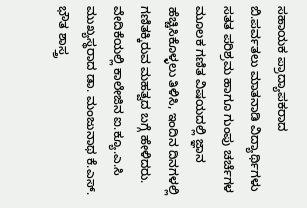ಸಹಾಯಕ ಪ್ರಾದ್ಯಾಪಕರಾದ ಬಿ.ಪರ್ವತಲು ಮಾತನಾಡಿ ವಿದ್ಯಾರ್ಥಿಗಳು ಸತತ ಪರಿಶ್ರಮ ಹಾಗೂ ಗುಂಪು ಚರ್ಚೆಗಳ ಮೂಲಕ ಗಣಿತ ವಿಷಯದಲ್ಲಿ ಜ್ಞಾನ ಹೆಚ್ಚಿಸಿಕೊಳ್ಳಲು ತಿಳಿಸಿ, ಇಂದಿನ ದಿನಗಳಲ್ಲಿ ಗಣಿತಕ್ಕಿರುವ ಮಹತ್ವದ ಬಗ್ಗೆ ಹೇಳಿದರು.
ವೇದಿಕೆಯಲ್ಲಿ ಕಾಲೇಜಿನ ಐ.ಕ್ಯೂ.ಎ.ಸಿ ಮುಖ್ಯಸ್ಥರಾದ ಡಾ. ಮಂಜುನಾಥ ಕೆ.ಎಸ್. ಭೌತ ಶಾಸ್ತ್ರ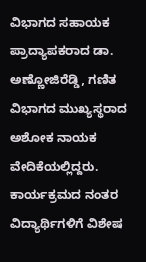ವಿಭಾಗದ ಸಹಾಯಕ ಪ್ರಾದ್ಯಾಪಕರಾದ ಡಾ. ಅಣ್ಣೋಜಿರೆಡ್ಡಿ, ಗಣಿತ ವಿಭಾಗದ ಮುಖ್ಯಸ್ಥರಾದ ಅಶೋಕ ನಾಯಕ ವೇದಿಕೆಯಲ್ಲಿದ್ದರು.
ಕಾರ್ಯಕ್ರಮದ ನಂತರ ವಿದ್ಯಾರ್ಥಿಗಳಿಗೆ ವಿಶೇಷ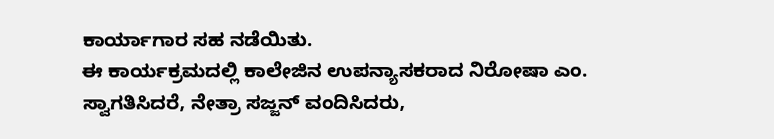ಕಾರ್ಯಾಗಾರ ಸಹ ನಡೆಯಿತು.
ಈ ಕಾರ್ಯಕ್ರಮದಲ್ಲಿ ಕಾಲೇಜಿನ ಉಪನ್ಯಾಸಕರಾದ ನಿರೋಷಾ ಎಂ. ಸ್ವಾಗತಿಸಿದರೆ, ನೇತ್ರಾ ಸಜ್ಜನ್ ವಂದಿಸಿದರು,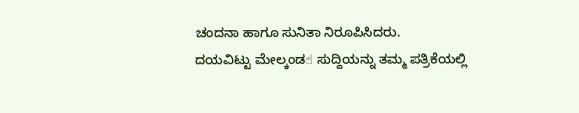ಚಂದನಾ ಹಾಗೂ ಸುನಿತಾ ನಿರೂಪಿಸಿದರು.
ದಯವಿಟ್ಟು ಮೇಲ್ಕಂಡ☝ ಸುದ್ದಿಯನ್ನು ತಮ್ಮ ಪತ್ರಿಕೆಯಲ್ಲಿ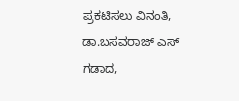ಪ್ರಕಟಿಸಲು ವಿನಂತಿ,
ಡಾ.ಬಸವರಾಜ್ ಎಸ್ ಗಡಾದ,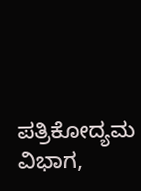ಪತ್ರಿಕೋದ್ಯಮ ವಿಭಾಗ,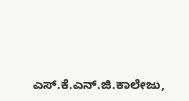ಎಸ್.ಕೆ.ಎನ್.ಜಿ.ಕಾಲೇಜು,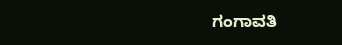ಗಂಗಾವತಿ